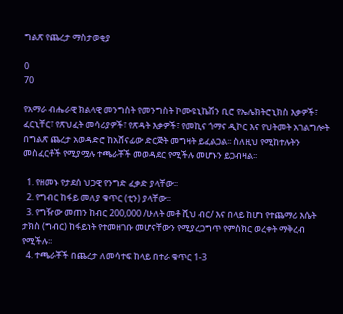ግልጽ የጨረታ ማስታወቂያ

0
70

የአማራ ብሔራዊ ክልላዊ መንግስት የመንግስት ኮሙዩኒኬሽን ቢሮ የኤሌክትሮኒክስ እቃዎች፣ ፈርኒቸር፣ የጽህፈት መሳሪያዎች፣ የጽዳት እቃዎች፣ የመኪና ጎማና ዲኮር እና የህትመት አገልግሎት በግልጽ ጨረታ አወዳድሮ ከአሸናፊው ድርጅት መግዛት ይፈልጋል፡፡ ስለዚህ የሚከተሉትን መስፈርቶች የሚያሟሉ ተጫራቾች መወዳደር የሚችሉ መሆኑን ይጋብዛል፡፡

  1. የዘመኑ የታደሰ ህጋዊ የንግድ ፈቃድ ያላቸው፡፡
  2. የግብር ከፋይ መለያ ቁጥር (ቲን) ያላቸው፡፡
  3. የግዥው መጠን ከብር 200,000 /ሁለት መቶ ሺህ ብር/ እና በላይ ከሆነ የተጨማሪ እሴት ታክስ (ግብር) ከፋይነት የተመዘገቡ መሆናቸውን የሚያረጋግጥ የምስክር ወረቀት ማቅረብ የሚችሉ፡፡
  4. ተጫራቾች በጨረታ ለመሳተፍ ከላይ በተራ ቁጥር 1-3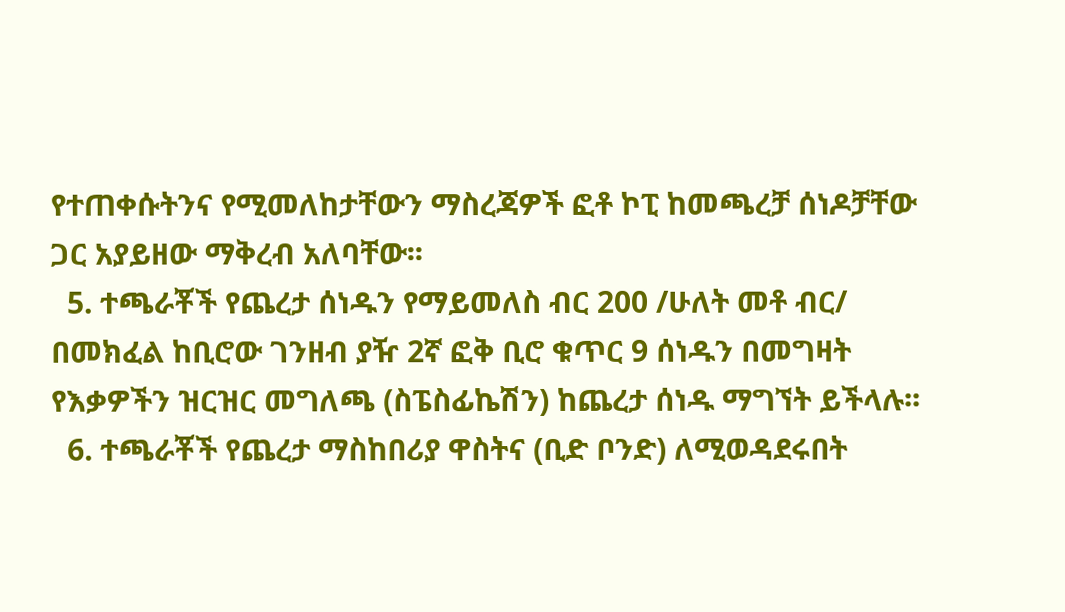የተጠቀሱትንና የሚመለከታቸውን ማስረጃዎች ፎቶ ኮፒ ከመጫረቻ ሰነዶቻቸው ጋር አያይዘው ማቅረብ አለባቸው፡፡
  5. ተጫራቾች የጨረታ ሰነዱን የማይመለስ ብር 200 /ሁለት መቶ ብር/ በመክፈል ከቢሮው ገንዘብ ያዥ 2ኛ ፎቅ ቢሮ ቁጥር 9 ሰነዱን በመግዛት የእቃዎችን ዝርዝር መግለጫ (ስፔስፊኬሽን) ከጨረታ ሰነዱ ማግኘት ይችላሉ፡፡
  6. ተጫራቾች የጨረታ ማስከበሪያ ዋስትና (ቢድ ቦንድ) ለሚወዳደሩበት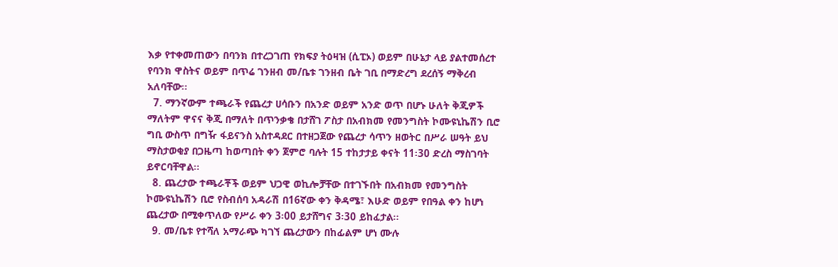እቃ የተቀመጠውን በባንክ በተረጋገጠ የክፍያ ትዕዛዝ (ሲፒኦ) ወይም በሁኔታ ላይ ያልተመሰረተ የባንክ ዋስትና ወይም በጥሬ ገንዘብ መ/ቤቱ ገንዘብ ቤት ገቢ በማድረግ ደረሰኝ ማቅረብ አለባቸው፡፡
  7. ማንኛውም ተጫራች የጨረታ ሀሳቡን በአንድ ወይም አንድ ወጥ በሆኑ ሁለት ቅጂዎች ማለትም ዋናና ቅጂ በማለት በጥንቃቄ በታሸገ ፖስታ በአብክመ የመንግስት ኮሙዩኒኬሽን ቢሮ ግቢ ውስጥ በግዥ ፋይናንስ አስተዳደር በተዘጋጀው የጨረታ ሳጥን ዘወትር በሥራ ሠዓት ይህ ማስታወቂያ በጋዜጣ ከወጣበት ቀን ጀምሮ ባሉት 15 ተከታታይ ቀናት 11፡30 ድረስ ማስገባት ይኖርባቸዋል፡፡
  8. ጨረታው ተጫራቾች ወይም ህጋዊ ወኪሎቻቸው በተገኙበት በአብክመ የመንግስት ኮሙዩኒኬሽን ቢሮ የስብሰባ አዳራሽ በ16ኛው ቀን ቅዳሜ፣ እሁድ ወይም የበዓል ቀን ከሆነ ጨረታው በሚቀጥለው የሥራ ቀን 3፡00 ይታሸግና 3፡30 ይከፈታል፡፡
  9. መ/ቤቱ የተሻለ አማራጭ ካገኘ ጨረታውን በከፊልም ሆነ ሙሉ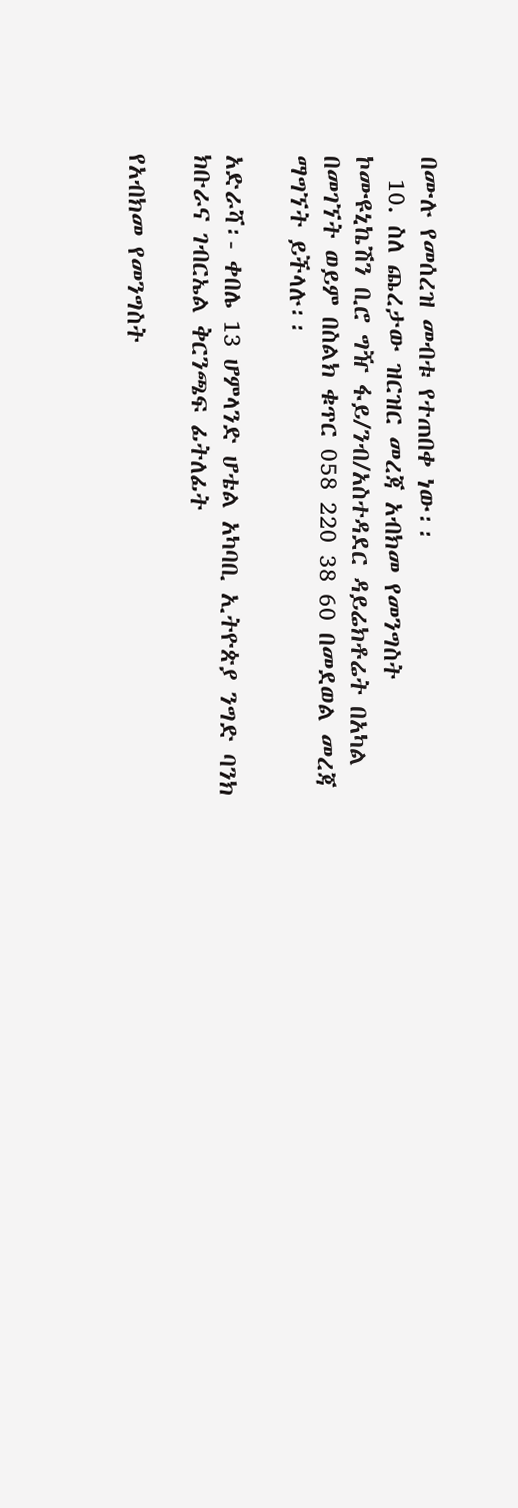በሙሉ የመሰረዝ መብቱ የተጠበቀ ነው፡፡
  10. ስለ ጨረታው ዝርዝር መረጃ አብክመ የመንግስት ኮሙዩኒኬሽን ቢሮ ግዥ ፋይ/ንብ/አስተዳደር ዳይሬክቶሬት በአካል በመገኘት ወይም በስልክ ቁጥር 058 220 38 60 በመደወል መረጃ ማግኘት ይችላሉ፡፡

አድራሻ፡- ቀበሌ 13 ሆምላንድ ሆቴል አካባቢ ኢትዮጵያ ንግድ ባንክ ክቡራና ገብርኤል ቅርንጫፍ ፊትለፊት

የአብክመ የመንግስት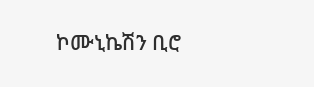ኮሙኒኬሽን ቢሮ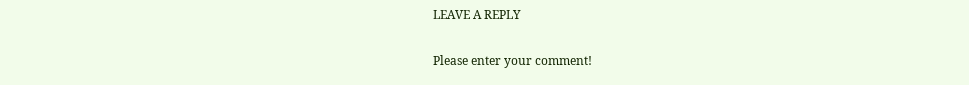LEAVE A REPLY

Please enter your comment!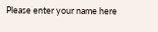Please enter your name here